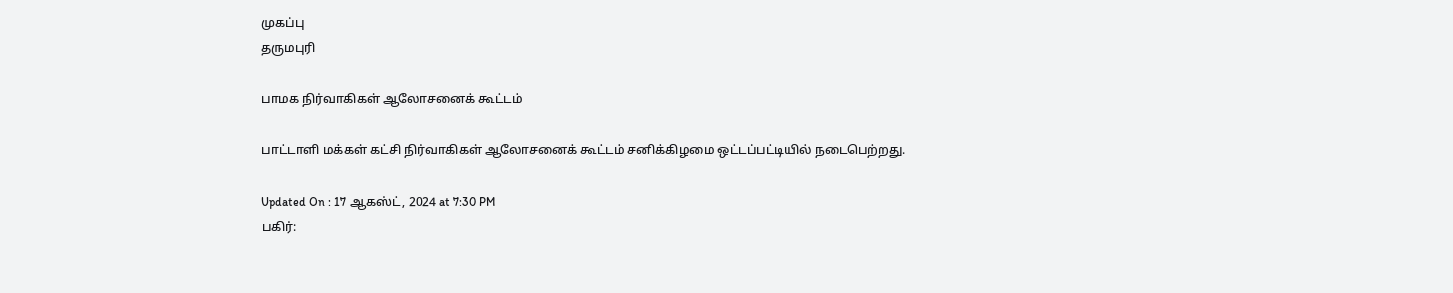முகப்பு
தருமபுரி

பாமக நிர்வாகிகள் ஆலோசனைக் கூட்டம்

பாட்டாளி மக்கள் கட்சி நிர்வாகிகள் ஆலோசனைக் கூட்டம் சனிக்கிழமை ஒட்டப்பட்டியில் நடைபெற்றது.

Updated On : 17 ஆகஸ்ட், 2024 at 7:30 PM
பகிர்: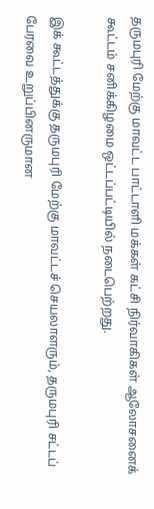தருமபுரி மேற்கு மாவட்ட பாட்டாளி மக்கள் கட்சி நிர்வாகிகள் ஆலோசனைக் கூட்டம் சனிக்கிழமை ஒட்டப்பட்டியில் நடைபெற்றது.

இக் கூட்டத்துக்கு தருமபுரி மேற்கு மாவட்டச் செயலாளரும், தருமபுரி சட்டப் பேரவை உறுப்பினருமான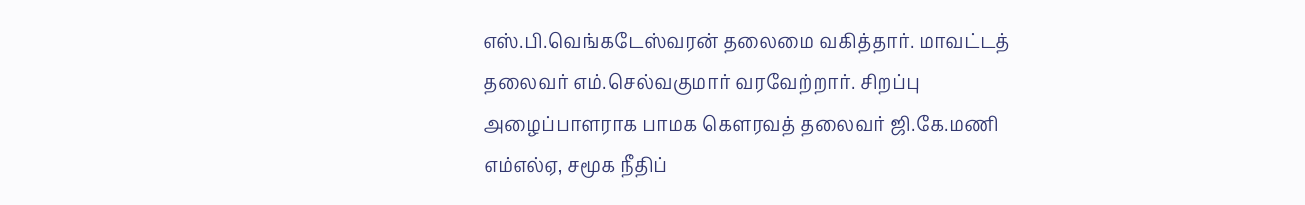எஸ்.பி.வெங்கடேஸ்வரன் தலைமை வகித்தார். மாவட்டத் தலைவர் எம்.செல்வகுமார் வரவேற்றார். சிறப்பு அழைப்பாளராக பாமக கௌரவத் தலைவர் ஜி.கே.மணி எம்எல்ஏ, சமூக நீதிப்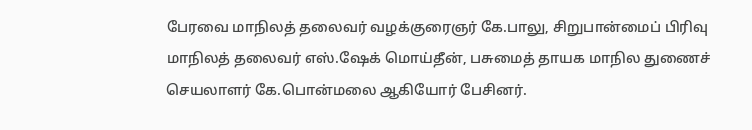பேரவை மாநிலத் தலைவர் வழக்குரைஞர் கே.பாலு, சிறுபான்மைப் பிரிவு மாநிலத் தலைவர் எஸ்.ஷேக் மொய்தீன், பசுமைத் தாயக மாநில துணைச் செயலாளர் கே.பொன்மலை ஆகியோர் பேசினர்.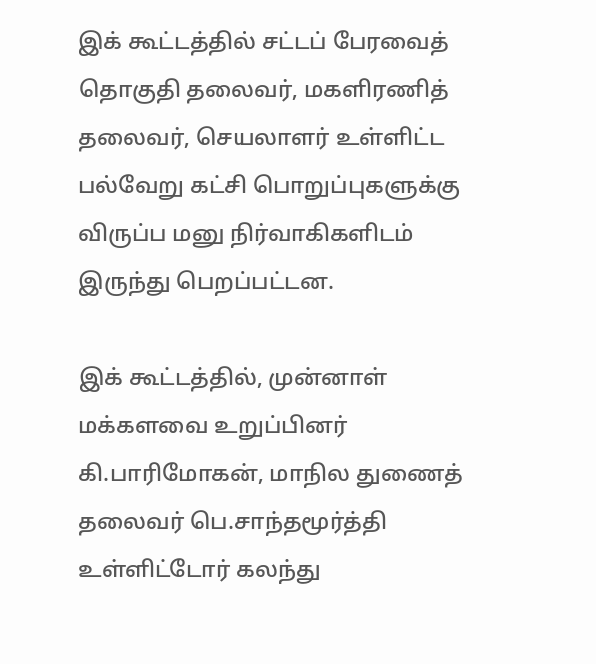இக் கூட்டத்தில் சட்டப் பேரவைத் தொகுதி தலைவர், மகளிரணித் தலைவர், செயலாளர் உள்ளிட்ட பல்வேறு கட்சி பொறுப்புகளுக்கு விருப்ப மனு நிர்வாகிகளிடம் இருந்து பெறப்பட்டன.

இக் கூட்டத்தில், முன்னாள் மக்களவை உறுப்பினர் கி.பாரிமோகன், மாநில துணைத் தலைவர் பெ.சாந்தமூர்த்தி உள்ளிட்டோர் கலந்து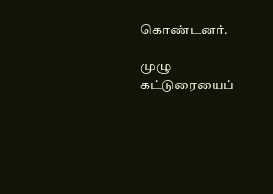கொண்டனர்.

முழு கட்டுரையைப்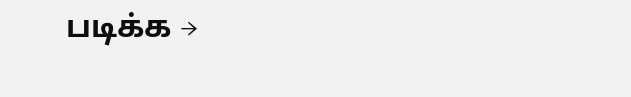படிக்க →